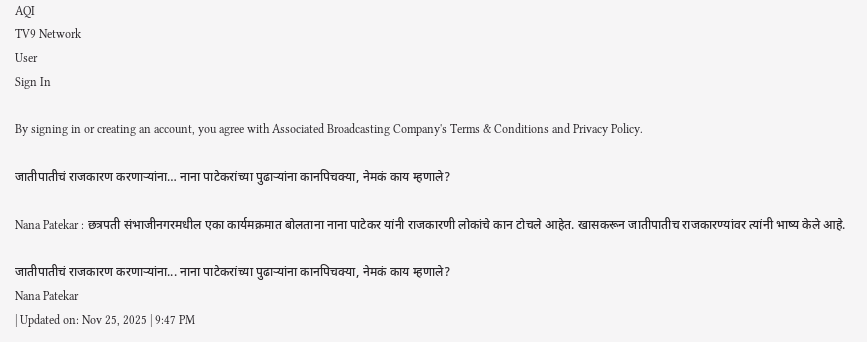AQI
TV9 Network
User
Sign In

By signing in or creating an account, you agree with Associated Broadcasting Company's Terms & Conditions and Privacy Policy.

जातीपातीचं राजकारण करणाऱ्यांना… नाना पाटेकरांच्या पुढाऱ्यांना कानपिचक्या, नेमकं काय म्हणाले?

Nana Patekar : छत्रपती संभाजीनगरमधील एका कार्यमक्रमात बोलताना नाना पाटेकर यांनी राजकारणी लोकांचे कान टोचले आहेत. खासकरून जातीपातीच राजकारण्यांवर त्यांनी भाष्य केले आहे.

जातीपातीचं राजकारण करणाऱ्यांना... नाना पाटेकरांच्या पुढाऱ्यांना कानपिचक्या, नेमकं काय म्हणाले?
Nana Patekar
| Updated on: Nov 25, 2025 | 9:47 PM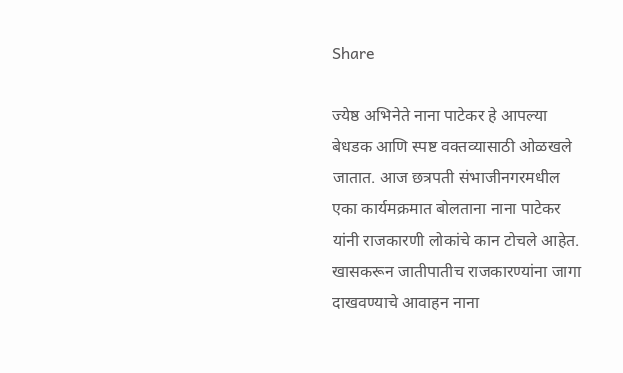Share

ज्येष्ठ अभिनेते नाना पाटेकर हे आपल्या बेधडक आणि स्पष्ट वक्तव्यासाठी ओळखले जातात. आज छत्रपती संभाजीनगरमधील एका कार्यमक्रमात बोलताना नाना पाटेकर यांनी राजकारणी लोकांचे कान टोचले आहेत. खासकरून जातीपातीच राजकारण्यांना जागा दाखवण्याचे आवाहन नाना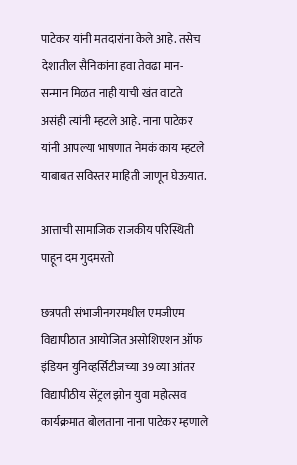पाटेकर यांनी मतदारांना केले आहे. तसेच देशातील सैनिकांना हवा तेवढा मान-सन्मान मिळत नाही याची खंत वाटते असंही त्यांनी म्हटले आहे. नाना पाटेकर यांनी आपल्या भाषणात नेमकं काय म्हटले याबाबत सविस्तर माहिती जाणून घेऊयात.

आत्ताची सामाजिक राजकीय परिस्थिती पाहून दम गुदमरतो

छत्रपती संभाजीनगरमधील एमजीएम विद्यापीठात आयोजित असोशिएशन ऑफ इंडियन युनिव्हर्सिटीजच्या 39 व्या आंतर विद्यापीठीय सेंट्रल झोन युवा महोत्सव कार्यक्रमात बोलताना नाना पाटेकर म्हणाले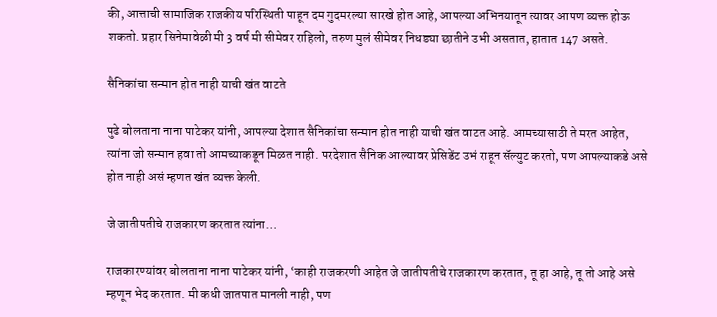की, आत्ताची सामाजिक राजकीय परिस्थिती पाहून दम गुदमरल्या सारखे होत आहे, आपल्या अभिनयातून त्यावर आपण व्यक्त होऊ शकतो. प्रहार सिनेमावेळी मी 3 वर्ष मी सीमेवर राहिलो, तरुण मुलं सीमेवर निधड्या छातीने उभी असतात, हातात 147 असते.

सैनिकांचा सन्मान होत नाही याची खंत वाटते

पुढे बोलताना नाना पाटेकर यांनी, आपल्या देशात सैनिकांचा सन्मान होत नाही याची खंत वाटत आहे. आमच्यासाठी ते मरत आहेत, त्यांना जो सन्मान हवा तो आमच्याकडून मिळत नाही. परदेशात सैनिक आल्यावर प्रेसिडेंट उभं राहून सॅल्युट करतो, पण आपल्याकडे असे होत नाही असं म्हणत खंत व्यक्त केली.

जे जातीपतीचे राजकारण करतात त्यांना…

राजकारण्यांवर बोलताना नाना पाटेकर यांनी, ‘काही राजकरणी आहेत जे जातीपतीचे राजकारण करतात, तू हा आहे, तू तो आहे असे म्हणून भेद करतात. मी कधी जातपात मानली नाही, पण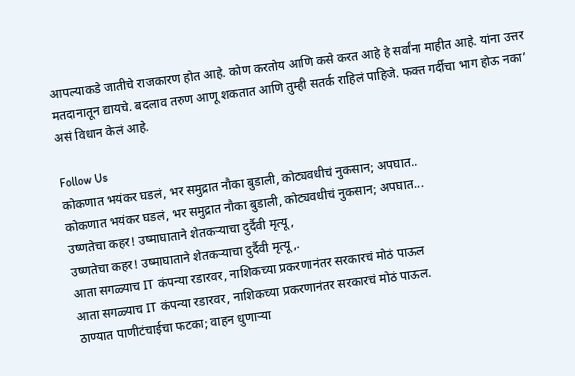आपल्याकडे जातीचे राजकारण होत आहे. कोण करतोय आणि कसे करत आहे हे सर्वांना माहीत आहे. यांना उत्तर मतदानातून द्यायचे. बदलाव तरुण आणू शकतात आणि तुम्ही सतर्क राहिलं पाहिजे. फक्त गर्दीचा भाग होऊ नका’ असं विधान केलं आहे.

Follow Us
कोकणात भयंकर घडलं, भर समुद्रात नौका बुडाली, कोट्यवधीचं नुकसान; अपघात..
कोकणात भयंकर घडलं, भर समुद्रात नौका बुडाली, कोट्यवधीचं नुकसान; अपघात...
उष्णतेचा कहर! उष्माघाताने शेतकऱ्याचा दुर्दैवी मृत्यू,
उष्णतेचा कहर! उष्माघाताने शेतकऱ्याचा दुर्दैवी मृत्यू,.
आता सगळ्याच IT कंपन्या रडारवर, नाशिकच्या प्रकरणानंतर सरकारचं मोठं पाऊल
आता सगळ्याच IT कंपन्या रडारवर, नाशिकच्या प्रकरणानंतर सरकारचं मोठं पाऊल.
ठाण्यात पाणीटंचाईचा फटका; वाहन धुणाऱ्या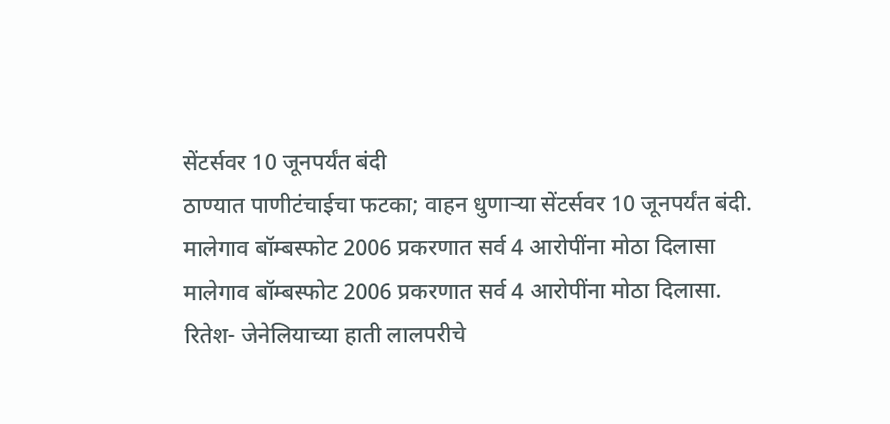सेंटर्सवर 10 जूनपर्यंत बंदी
ठाण्यात पाणीटंचाईचा फटका; वाहन धुणाऱ्या सेंटर्सवर 10 जूनपर्यंत बंदी.
मालेगाव बॉम्बस्फोट 2006 प्रकरणात सर्व 4 आरोपींना मोठा दिलासा
मालेगाव बॉम्बस्फोट 2006 प्रकरणात सर्व 4 आरोपींना मोठा दिलासा.
रितेश- जेनेलियाच्या हाती लालपरीचे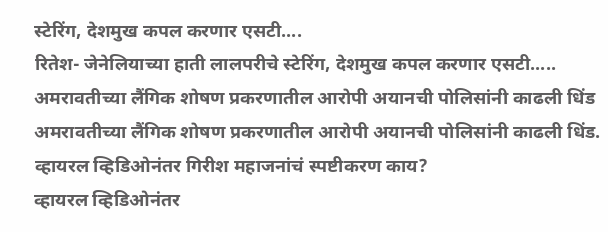स्टेरिंग, देशमुख कपल करणार एसटी....
रितेश- जेनेलियाच्या हाती लालपरीचे स्टेरिंग, देशमुख कपल करणार एसटी.....
अमरावतीच्या लैंगिक शोषण प्रकरणातील आरोपी अयानची पोलिसांनी काढली धिंड
अमरावतीच्या लैंगिक शोषण प्रकरणातील आरोपी अयानची पोलिसांनी काढली धिंड.
व्हायरल व्हिडिओनंतर गिरीश महाजनांचं स्पष्टीकरण काय?
व्हायरल व्हिडिओनंतर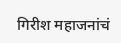गिरीश महाजनांचं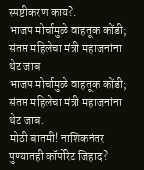स्पष्टीकरण काय?.
भाजप मोर्चामुळे वाहतूक कोंडी; संतप्त महिलेचा मंत्री महाजनांना थेट जाब
भाजप मोर्चामुळे वाहतूक कोंडी; संतप्त महिलेचा मंत्री महाजनांना थेट जाब.
मोठी बातमी! नाशिकनंतर पुण्यातही कॉर्पोरेट जिहाद?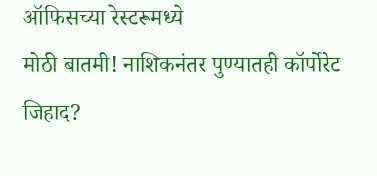ऑफिसच्या रेस्टरूमध्ये
मोठी बातमी! नाशिकनंतर पुण्यातही कॉर्पोरेट जिहाद?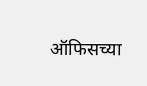ऑफिसच्या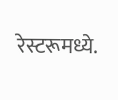रेस्टरूमध्ये.